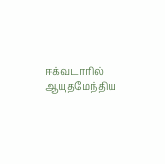ஈக்வடாரில் ஆயுதமேந்திய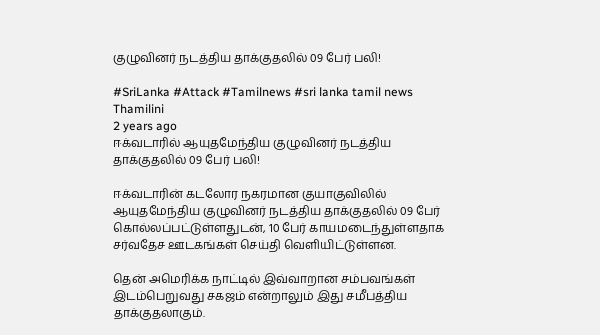குழுவினர் நடத்திய தாக்குதலில் 09 பேர் பலி!

#SriLanka #Attack #Tamilnews #sri lanka tamil news
Thamilini
2 years ago
ஈக்வடாரில் ஆயுதமேந்திய குழுவினர் நடத்திய தாக்குதலில் 09 பேர் பலி!

ஈக்வடாரின் கடலோர நகரமான குயாகுவிலில் ஆயுதமேந்திய குழுவினர் நடத்திய தாக்குதலில் 09 பேர் கொல்லப்பட்டுள்ளதுடன், 10 பேர் காயமடைந்துள்ளதாக சர்வதேச ஊடகங்கள் செய்தி வெளியிட்டுள்ளன.

தென் அமெரிக்க நாட்டில் இவ்வாறான சம்பவங்கள் இடம்பெறுவது சகஜம் என்றாலும் இது சமீபத்திய தாக்குதலாகும்.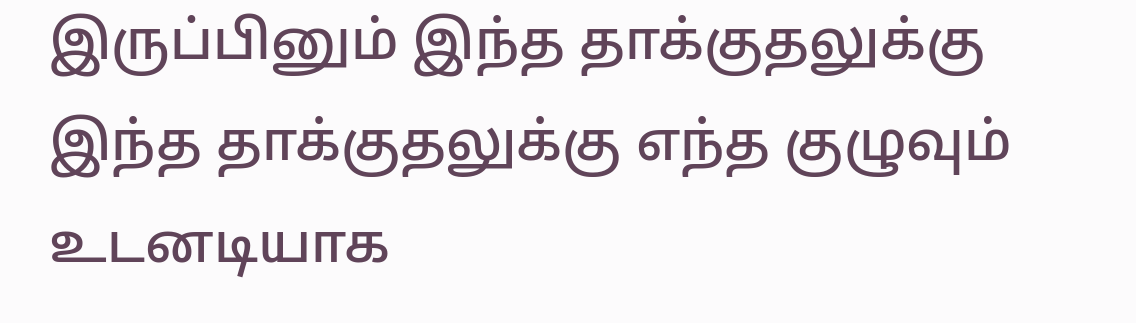இருப்பினும் இந்த தாக்குதலுக்கு இந்த தாக்குதலுக்கு எந்த குழுவும் உடனடியாக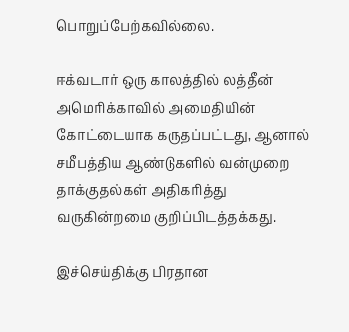பொறுப்பேற்கவில்லை.

ஈக்வடார் ஒரு காலத்தில் லத்தீன் அமெரிக்காவில் அமைதியின் கோட்டையாக கருதப்பட்டது, ஆனால் சமீபத்திய ஆண்டுகளில் வன்முறை தாக்குதல்கள் அதிகரித்து வருகின்றமை குறிப்பிடத்தக்கது.

இச்செய்திக்கு பிரதான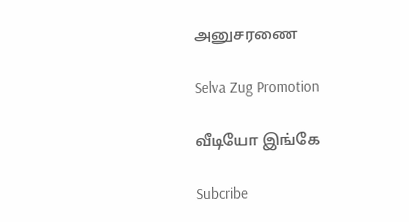அனுசரணை

Selva Zug Promotion

வீடியோ இங்கே

Subcribe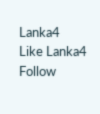Lanka4
Like Lanka4
Follow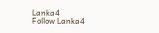Lanka4
Follow Lanka4